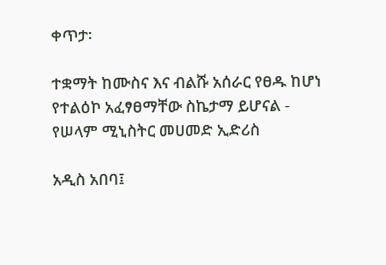ቀጥታ፡

ተቋማት ከሙስና እና ብልሹ አሰራር የፀዱ ከሆነ የተልዕኮ አፈፃፀማቸው ስኬታማ ይሆናል - የሠላም ሚኒስትር መሀመድ ኢድሪስ

አዲስ አበባ፤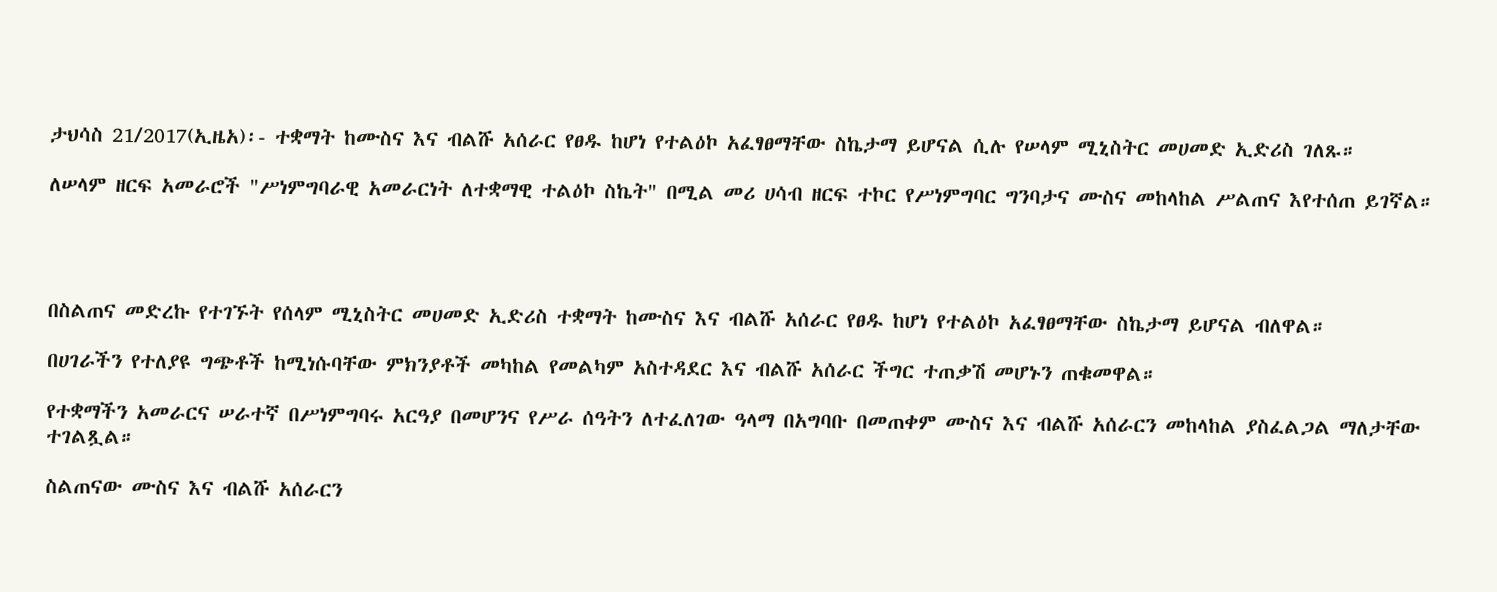ታህሳስ 21/2017(ኢዜአ)፡- ተቋማት ከሙስና እና ብልሹ አሰራር የፀዱ ከሆነ የተልዕኮ አፈፃፀማቸው ስኬታማ ይሆናል ሲሉ የሠላም ሚኒስትር መሀመድ ኢድሪስ ገለጹ።

ለሠላም ዘርፍ አመራሮች "ሥነምግባራዊ አመራርነት ለተቋማዊ ተልዕኮ ስኬት" በሚል መሪ ሀሳብ ዘርፍ ተኮር የሥነምግባር ግንባታና ሙስና መከላከል ሥልጠና እየተሰጠ ይገኛል።




በስልጠና መድረኩ የተገኙት የሰላም ሚኒስትር መሀመድ ኢድሪስ ተቋማት ከሙስና እና ብልሹ አሰራር የፀዱ ከሆነ የተልዕኮ አፈፃፀማቸው ስኬታማ ይሆናል ብለዋል።

በሀገራችን የተለያዩ ግጭቶች ከሚነሱባቸው ምክንያቶች መካከል የመልካም አስተዳደር እና ብልሹ አሰራር ችግር ተጠቃሽ መሆኑን ጠቁመዋል።

የተቋማችን አመራርና ሠራተኛ በሥነምግባሩ አርዓያ በመሆንና የሥራ ሰዓትን ለተፈለገው ዓላማ በአግባቡ በመጠቀም ሙስና እና ብልሹ አሰራርን መከላከል ያስፈልጋል ማለታቸው ተገልጿል።

ስልጠናው ሙስና እና ብልሹ አሰራርን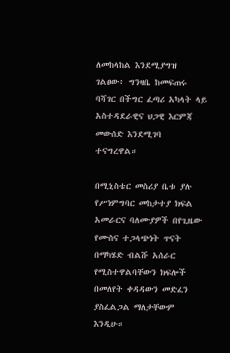ለመከላከል እንደሚያግዝ ገልፀው፥ ግንዛቤ ከመፍጠሩ ባሻገር በችግር ፈጣሪ አካላት ላይ አስተዳደራዊና ህጋዊ እርምጃ መውሰድ እንደሚገባ ተናግረዋል።

በሚኒስቴር መስሪያ ቤቱ ያሉ የሥነምግባር መከታተያ ክፍል አመራርና ባለሙያዎች በየጊዜው የሙስና ተጋላጭነት ጥናት በማካሄድ ብልሹ አሰራር የሚስተዋልባቸውን ክፍሎች በመለየት ቀዳዳውን መድፈን ያስፈልጋል ማለታቸውም እንዲሁ።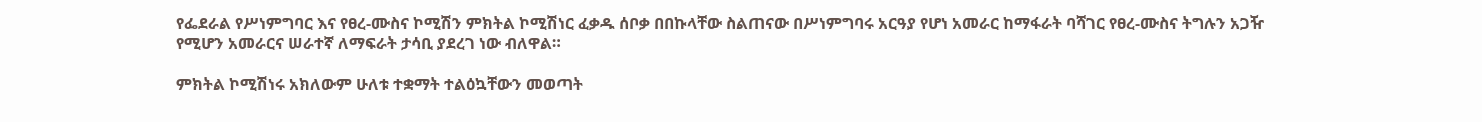የፌደራል የሥነምግባር እና የፀረ-ሙስና ኮሚሽን ምክትል ኮሚሽነር ፈቃዱ ሰቦቃ በበኩላቸው ስልጠናው በሥነምግባሩ አርዓያ የሆነ አመራር ከማፋራት ባሻገር የፀረ-ሙስና ትግሉን አጋዥ የሚሆን አመራርና ሠራተኛ ለማፍራት ታሳቢ ያደረገ ነው ብለዋል።

ምክትል ኮሚሽነሩ አክለውም ሁለቱ ተቋማት ተልዕኳቸውን መወጣት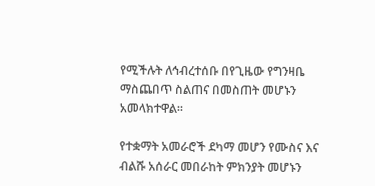የሚችሉት ለኅብረተሰቡ በየጊዜው የግንዛቤ ማስጨበጥ ስልጠና በመስጠት መሆኑን አመላክተዋል።

የተቋማት አመራሮች ደካማ መሆን የሙስና እና ብልሹ አሰራር መበራከት ምክንያት መሆኑን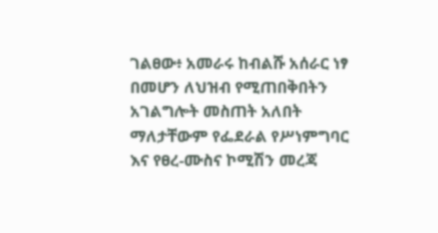ገልፀው፥ አመራሩ ከብልሹ አሰራር ነፃ በመሆን ለህዝብ የሚጠበቅበትን አገልግሎት መስጠት አለበት ማለታቸውም የፌደራል የሥነምግባር እና የፀረ-ሙስና ኮሚሽን መረጃ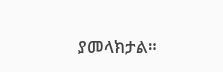ያመላክታል።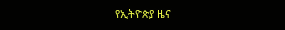የኢትዮጵያ ዜና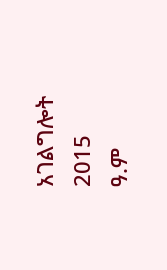አገልግሎት
2015
ዓ.ም